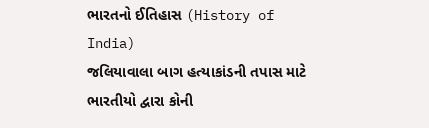ભારતનો ઈતિહાસ (History of India)
જલિયાવાલા બાગ હત્યાકાંડની તપાસ માટે ભારતીયો દ્વારા કોની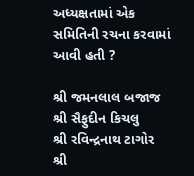અધ્યક્ષતામાં એક સમિતિની રચના કરવામાં આવી હતી ?

શ્રી જમનલાલ બજાજ
શ્રી સૈફુદીન કિચલુ
શ્રી રવિન્દ્રનાથ ટાગોર
શ્રી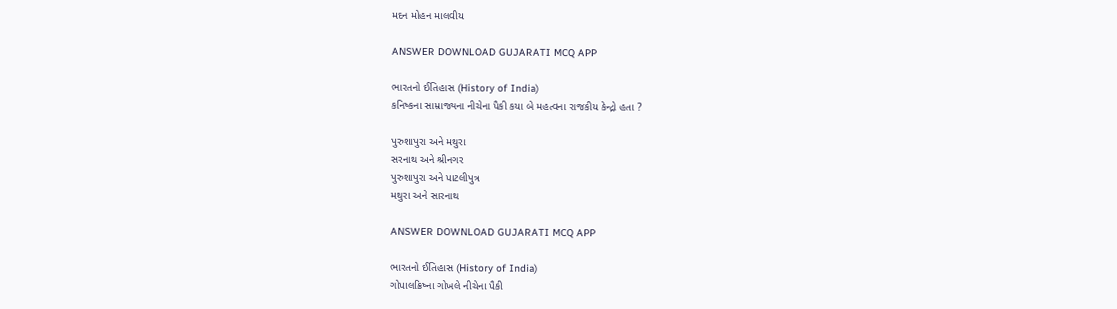મદન મોહન માલવીય

ANSWER DOWNLOAD GUJARATI MCQ APP

ભારતનો ઈતિહાસ (History of India)
કનિષ્કના સામ્રાજ્યના નીચેના પૈકી કયા બે મહત્વના રાજકીય કેન્દ્રો હતા ?

પુરુશાપુરા અને મથુરા
સરનાથ અને શ્રીનગર
પુરુશાપુરા અને પાટલીપુત્ર
મથુરા અને સારનાથ

ANSWER DOWNLOAD GUJARATI MCQ APP

ભારતનો ઈતિહાસ (History of India)
ગોપાલક્રિષ્ના ગોખલે નીચેના પૈકી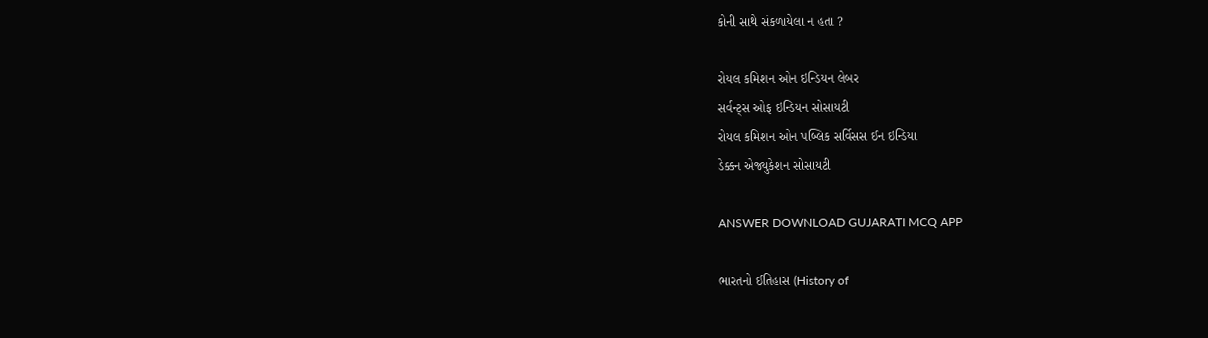કોની સાથે સંકળાયેલા ન હતા ?

રોયલ કમિશન ઓન ઇન્ડિયન લેબર
સર્વન્ટ્સ ઓફ ઇન્ડિયન સોસાયટી
રોયલ કમિશન ઓન પબ્લિક સર્વિસસ ઈન ઇન્ડિયા
ડેક્કન એજ્યુકેશન સોસાયટી

ANSWER DOWNLOAD GUJARATI MCQ APP

ભારતનો ઈતિહાસ (History of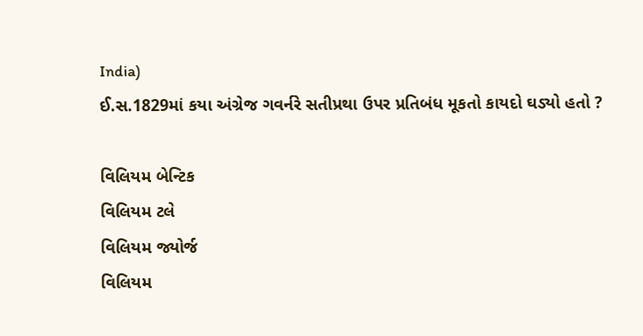India)
ઈ.સ.1829માં કયા અંગ્રેજ ગવર્નરે સતીપ્રથા ઉપર પ્રતિબંધ મૂકતો કાયદો ઘડ્યો હતો ?

વિલિયમ બેન્ટિક
વિલિયમ ટલે
વિલિયમ જ્યોર્જ
વિલિયમ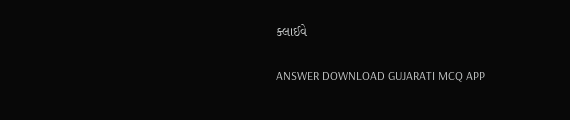ક્લાઈવે

ANSWER DOWNLOAD GUJARATI MCQ APP